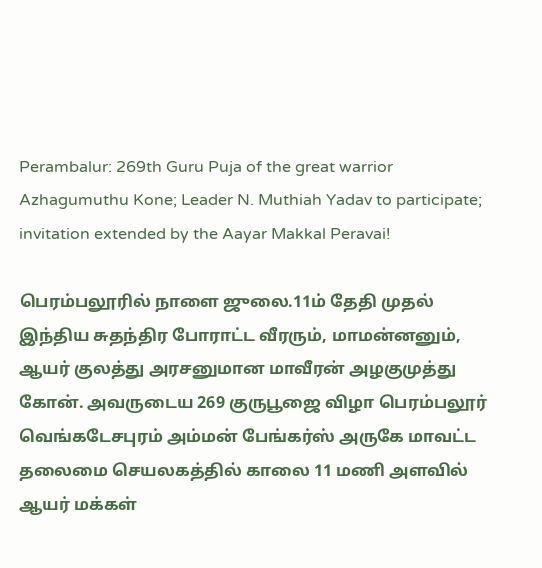Perambalur: 269th Guru Puja of the great warrior Azhagumuthu Kone; Leader N. Muthiah Yadav to participate; invitation extended by the Aayar Makkal Peravai!

பெரம்பலூரில் நாளை ஜுலை.11ம் தேதி முதல் இந்திய சுதந்திர போராட்ட வீரரும், மாமன்னனும், ஆயர் குலத்து அரசனுமான மாவீரன் அழகுமுத்து கோன். அவருடைய 269 குருபூஜை விழா பெரம்பலூர் வெங்கடேசபுரம் அம்மன் பேங்கர்ஸ் அருகே மாவட்ட தலைமை செயலகத்தில் காலை 11 மணி அளவில் ஆயர் மக்கள்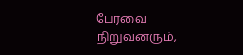பேரவை நிறுவனரும்,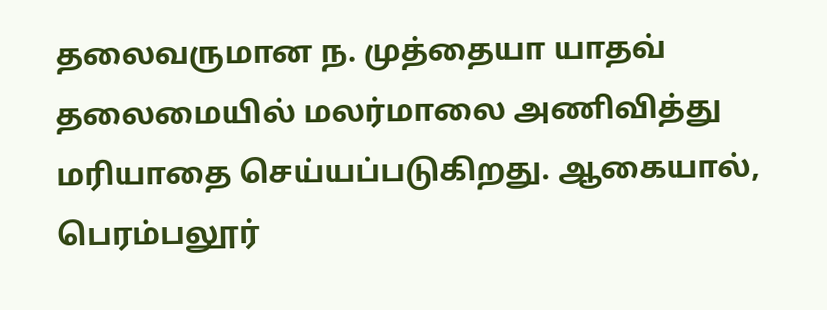தலைவருமான ந. முத்தையா யாதவ் தலைமையில் மலர்மாலை அணிவித்து மரியாதை செய்யப்படுகிறது. ஆகையால், பெரம்பலூர்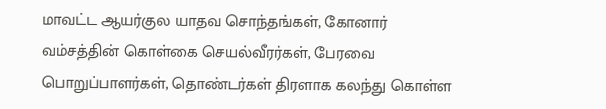மாவட்ட ஆயர்குல யாதவ சொந்தங்கள், கோனார் வம்சத்தின் கொள்கை செயல்வீரர்கள், பேரவை பொறுப்பாளர்கள், தொண்டர்கள் திரளாக கலந்து கொள்ள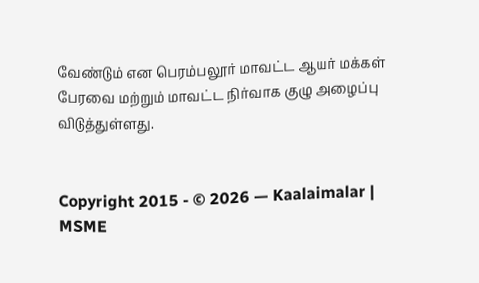வேண்டும் என பெரம்பலூர் மாவட்ட ஆயர் மக்கள் பேரவை மற்றும் மாவட்ட நிர்வாக குழு அழைப்பு விடுத்துள்ளது.


Copyright 2015 - © 2026 — Kaalaimalar | MSME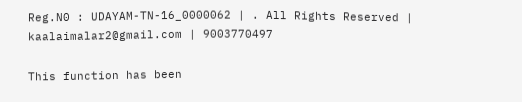Reg.N0 : UDAYAM-TN-16_0000062 | . All Rights Reserved | kaalaimalar2@gmail.com | 9003770497

This function has been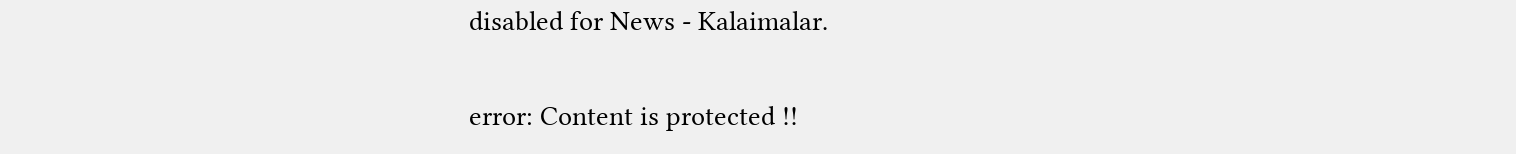disabled for News - Kalaimalar.

error: Content is protected !!